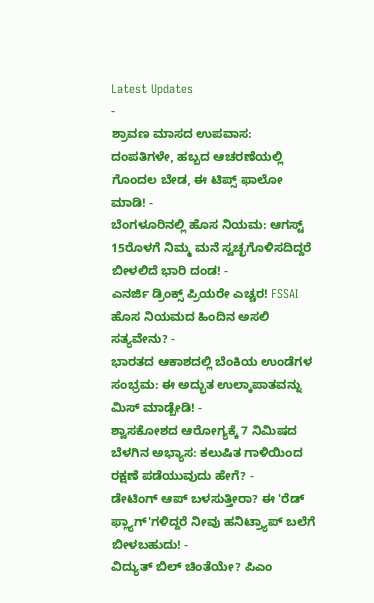Latest Updates
-
ಶ್ರಾವಣ ಮಾಸದ ಉಪವಾಸ: ದಂಪತಿಗಳೇ, ಹಬ್ಬದ ಆಚರಣೆಯಲ್ಲಿ ಗೊಂದಲ ಬೇಡ, ಈ ಟಿಪ್ಸ್ ಫಾಲೋ ಮಾಡಿ! -
ಬೆಂಗಳೂರಿನಲ್ಲಿ ಹೊಸ ನಿಯಮ: ಆಗಸ್ಟ್ 15ರೊಳಗೆ ನಿಮ್ಮ ಮನೆ ಸ್ವಚ್ಛಗೊಳಿಸದಿದ್ದರೆ ಬೀಳಲಿದೆ ಭಾರಿ ದಂಡ! -
ಎನರ್ಜಿ ಡ್ರಿಂಕ್ಸ್ ಪ್ರಿಯರೇ ಎಚ್ಚರ! FSSAI ಹೊಸ ನಿಯಮದ ಹಿಂದಿನ ಅಸಲಿ ಸತ್ಯವೇನು? -
ಭಾರತದ ಆಕಾಶದಲ್ಲಿ ಬೆಂಕಿಯ ಉಂಡೆಗಳ ಸಂಭ್ರಮ: ಈ ಅದ್ಭುತ ಉಲ್ಕಾಪಾತವನ್ನು ಮಿಸ್ ಮಾಡ್ಬೇಡಿ! -
ಶ್ವಾಸಕೋಶದ ಆರೋಗ್ಯಕ್ಕೆ 7 ನಿಮಿಷದ ಬೆಳಗಿನ ಅಭ್ಯಾಸ: ಕಲುಷಿತ ಗಾಳಿಯಿಂದ ರಕ್ಷಣೆ ಪಡೆಯುವುದು ಹೇಗೆ? -
ಡೇಟಿಂಗ್ ಆಪ್ ಬಳಸುತ್ತೀರಾ? ಈ 'ರೆಡ್ ಫ್ಲ್ಯಾಗ್'ಗಳಿದ್ದರೆ ನೀವು ಹನಿಟ್ರ್ಯಾಪ್ ಬಲೆಗೆ ಬೀಳಬಹುದು! -
ವಿದ್ಯುತ್ ಬಿಲ್ ಚಿಂತೆಯೇ? ಪಿಎಂ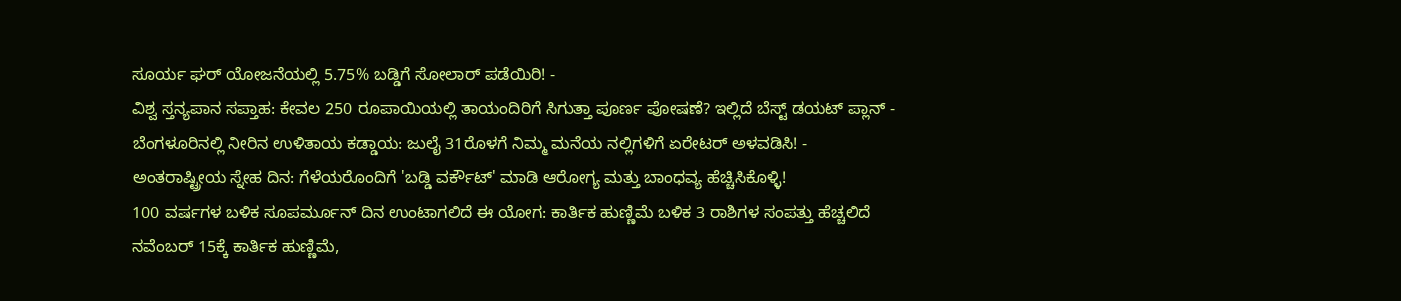ಸೂರ್ಯ ಘರ್ ಯೋಜನೆಯಲ್ಲಿ 5.75% ಬಡ್ಡಿಗೆ ಸೋಲಾರ್ ಪಡೆಯಿರಿ! -
ವಿಶ್ವ ಸ್ತನ್ಯಪಾನ ಸಪ್ತಾಹ: ಕೇವಲ 250 ರೂಪಾಯಿಯಲ್ಲಿ ತಾಯಂದಿರಿಗೆ ಸಿಗುತ್ತಾ ಪೂರ್ಣ ಪೋಷಣೆ? ಇಲ್ಲಿದೆ ಬೆಸ್ಟ್ ಡಯಟ್ ಪ್ಲಾನ್ -
ಬೆಂಗಳೂರಿನಲ್ಲಿ ನೀರಿನ ಉಳಿತಾಯ ಕಡ್ಡಾಯ: ಜುಲೈ 31ರೊಳಗೆ ನಿಮ್ಮ ಮನೆಯ ನಲ್ಲಿಗಳಿಗೆ ಏರೇಟರ್ ಅಳವಡಿಸಿ! -
ಅಂತರಾಷ್ಟ್ರೀಯ ಸ್ನೇಹ ದಿನ: ಗೆಳೆಯರೊಂದಿಗೆ 'ಬಡ್ಡಿ ವರ್ಕೌಟ್' ಮಾಡಿ ಆರೋಗ್ಯ ಮತ್ತು ಬಾಂಧವ್ಯ ಹೆಚ್ಚಿಸಿಕೊಳ್ಳಿ!
100 ವರ್ಷಗಳ ಬಳಿಕ ಸೂಪರ್ಮೂನ್ ದಿನ ಉಂಟಾಗಲಿದೆ ಈ ಯೋಗ: ಕಾರ್ತಿಕ ಹುಣ್ಣಿಮೆ ಬಳಿಕ 3 ರಾಶಿಗಳ ಸಂಪತ್ತು ಹೆಚ್ಚಲಿದೆ
ನವೆಂಬರ್ 15ಕ್ಕೆ ಕಾರ್ತಿಕ ಹುಣ್ಣಿಮೆ,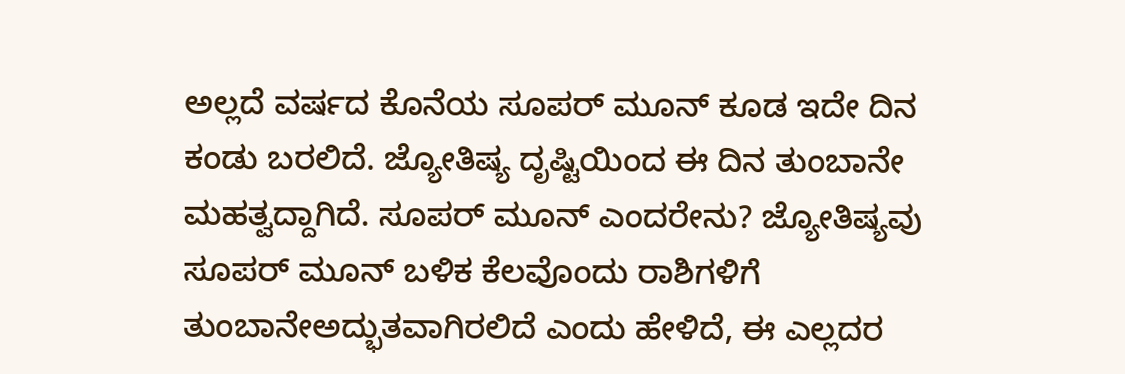ಅಲ್ಲದೆ ವರ್ಷದ ಕೊನೆಯ ಸೂಪರ್ ಮೂನ್ ಕೂಡ ಇದೇ ದಿನ ಕಂಡು ಬರಲಿದೆ. ಜ್ಯೋತಿಷ್ಯ ದೃಷ್ಟಿಯಿಂದ ಈ ದಿನ ತುಂಬಾನೇ ಮಹತ್ವದ್ದಾಗಿದೆ. ಸೂಪರ್ ಮೂನ್ ಎಂದರೇನು? ಜ್ಯೋತಿಷ್ಯವು ಸೂಪರ್ ಮೂನ್ ಬಳಿಕ ಕೆಲವೊಂದು ರಾಶಿಗಳಿಗೆ ತುಂಬಾನೇಅದ್ಭುತವಾಗಿರಲಿದೆ ಎಂದು ಹೇಳಿದೆ, ಈ ಎಲ್ಲದರ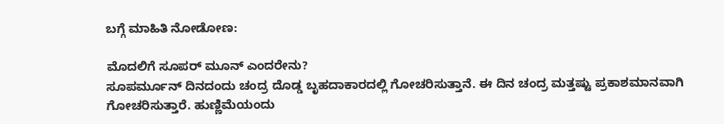ಬಗ್ಗೆ ಮಾಹಿತಿ ನೋಡೋಣ:

ಮೊದಲಿಗೆ ಸೂಪರ್ ಮೂನ್ ಎಂದರೇನು?
ಸೂಪರ್ಮೂನ್ ದಿನದಂದು ಚಂದ್ರ ದೊಡ್ಡ ಬೃಹದಾಕಾರದಲ್ಲಿ ಗೋಚರಿಸುತ್ತಾನೆ. ಈ ದಿನ ಚಂದ್ರ ಮತ್ತಷ್ಟು ಪ್ರಕಾಶಮಾನವಾಗಿ ಗೋಚರಿಸುತ್ತಾರೆ. ಹುಣ್ಣಿಮೆಯಂದು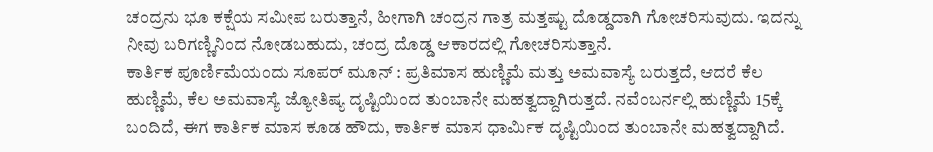ಚಂದ್ರನು ಭೂ ಕಕ್ಷೆಯ ಸಮೀಪ ಬರುತ್ತಾನೆ, ಹೀಗಾಗಿ ಚಂದ್ರನ ಗಾತ್ರ ಮತ್ತಷ್ಟು ದೊಡ್ಡದಾಗಿ ಗೋಚರಿಸುವುದು. ಇದನ್ನು ನೀವು ಬರಿಗಣ್ಣಿನಿಂದ ನೋಡಬಹುದು, ಚಂದ್ರ ದೊಡ್ಡ ಆಕಾರದಲ್ಲಿ ಗೋಚರಿಸುತ್ತಾನೆ.
ಕಾರ್ತಿಕ ಪೂರ್ಣಿಮೆಯಂದು ಸೂಪರ್ ಮೂನ್ : ಪ್ರತಿಮಾಸ ಹುಣ್ಣಿಮೆ ಮತ್ತು ಅಮವಾಸ್ಯೆ ಬರುತ್ತದೆ, ಆದರೆ ಕೆಲ ಹುಣ್ಣಿಮೆ, ಕೆಲ ಅಮವಾಸ್ಯೆ ಜ್ಯೋತಿಷ್ಯ ದೃಷ್ಟಿಯಿಂದ ತುಂಬಾನೇ ಮಹತ್ವದ್ದಾಗಿರುತ್ತದೆ. ನವೆಂಬರ್ನಲ್ಲಿ ಹುಣ್ಣಿಮೆ 15ಕ್ಕೆ ಬಂದಿದೆ, ಈಗ ಕಾರ್ತಿಕ ಮಾಸ ಕೂಡ ಹೌದು, ಕಾರ್ತಿಕ ಮಾಸ ಧಾರ್ಮಿಕ ದೃಷ್ಟಿಯಿಂದ ತುಂಬಾನೇ ಮಹತ್ವದ್ದಾಗಿದೆ.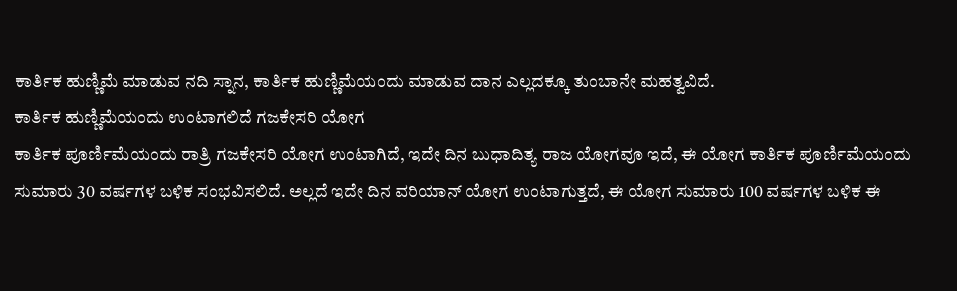ಕಾರ್ತಿಕ ಹುಣ್ಣಿಮೆ ಮಾಡುವ ನದಿ ಸ್ನಾನ, ಕಾರ್ತಿಕ ಹುಣ್ಣಿಮೆಯಂದು ಮಾಡುವ ದಾನ ಎಲ್ಲದಕ್ಕೂ ತುಂಬಾನೇ ಮಹತ್ವವಿದೆ.
ಕಾರ್ತಿಕ ಹುಣ್ಣಿಮೆಯಂದು ಉಂಟಾಗಲಿದೆ ಗಜಕೇಸರಿ ಯೋಗ
ಕಾರ್ತಿಕ ಪೂರ್ಣಿಮೆಯಂದು ರಾತ್ರಿ ಗಜಕೇಸರಿ ಯೋಗ ಉಂಟಾಗಿದೆ, ಇದೇ ದಿನ ಬುಧಾದಿತ್ಯ ರಾಜ ಯೋಗವೂ ಇದೆ, ಈ ಯೋಗ ಕಾರ್ತಿಕ ಪೂರ್ಣಿಮೆಯಂದು ಸುಮಾರು 30 ವರ್ಷಗಳ ಬಳಿಕ ಸಂಭವಿಸಲಿದೆ. ಅಲ್ಲದೆ ಇದೇ ದಿನ ವರಿಯಾನ್ ಯೋಗ ಉಂಟಾಗುತ್ತದೆ, ಈ ಯೋಗ ಸುಮಾರು 100 ವರ್ಷಗಳ ಬಳಿಕ ಈ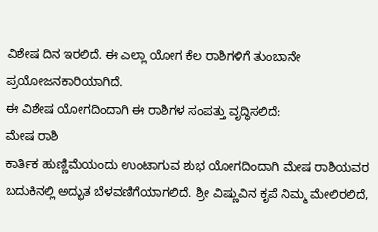ವಿಶೇಷ ದಿನ ಇರಲಿದೆ. ಈ ಎಲ್ಲಾ ಯೋಗ ಕೆಲ ರಾಶಿಗಳಿಗೆ ತುಂಬಾನೇ ಪ್ರಯೋಜನಕಾರಿಯಾಗಿದೆ.
ಈ ವಿಶೇಷ ಯೋಗದಿಂದಾಗಿ ಈ ರಾಶಿಗಳ ಸಂಪತ್ತು ವೃದ್ಧಿಸಲಿದೆ:
ಮೇಷ ರಾಶಿ
ಕಾರ್ತಿಕ ಹುಣ್ಣಿಮೆಯಂದು ಉಂಟಾಗುವ ಶುಭ ಯೋಗದಿಂದಾಗಿ ಮೇಷ ರಾಶಿಯವರ ಬದುಕಿನಲ್ಲಿ ಅದ್ಭುತ ಬೆಳವಣಿಗೆಯಾಗಲಿದೆ. ಶ್ರೀ ವಿಷ್ಣುವಿನ ಕೃಪೆ ನಿಮ್ಮ ಮೇಲಿರಲಿದೆ,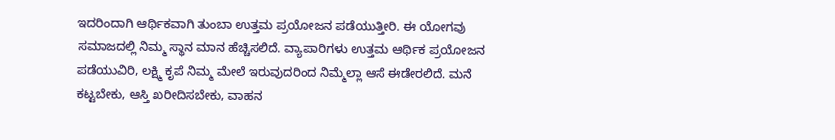ಇದರಿಂದಾಗಿ ಆರ್ಥಿಕವಾಗಿ ತುಂಬಾ ಉತ್ತಮ ಪ್ರಯೋಜನ ಪಡೆಯುತ್ತೀರಿ. ಈ ಯೋಗವು ಸಮಾಜದಲ್ಲಿ ನಿಮ್ಮ ಸ್ಥಾನ ಮಾನ ಹೆಚ್ಚಿಸಲಿದೆ. ವ್ಯಾಪಾರಿಗಳು ಉತ್ತಮ ಆರ್ಥಿಕ ಪ್ರಯೋಜನ ಪಡೆಯುವಿರಿ, ಲಕ್ಷ್ಮಿ ಕೃಪೆ ನಿಮ್ಮ ಮೇಲೆ ಇರುವುದರಿಂದ ನಿಮ್ಮೆಲ್ಲಾ ಆಸೆ ಈಡೇರಲಿದೆ. ಮನೆ ಕಟ್ಟಬೇಕು, ಆಸ್ತಿ ಖರೀದಿಸಬೇಕು, ವಾಹನ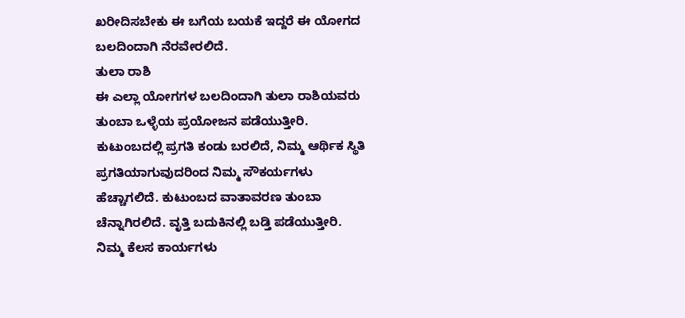ಖರೀದಿಸಬೇಕು ಈ ಬಗೆಯ ಬಯಕೆ ಇದ್ದರೆ ಈ ಯೋಗದ ಬಲದಿಂದಾಗಿ ನೆರವೇರಲಿದೆ.
ತುಲಾ ರಾಶಿ
ಈ ಎಲ್ಲಾ ಯೋಗಗಳ ಬಲದಿಂದಾಗಿ ತುಲಾ ರಾಶಿಯವರು ತುಂಬಾ ಒಳ್ಳೆಯ ಪ್ರಯೋಜನ ಪಡೆಯುತ್ತೀರಿ. ಕುಟುಂಬದಲ್ಲಿ ಪ್ರಗತಿ ಕಂಡು ಬರಲಿದೆ, ನಿಮ್ಮ ಆರ್ಥಿಕ ಸ್ಥಿತಿ ಪ್ರಗತಿಯಾಗುವುದರಿಂದ ನಿಮ್ಮ ಸೌಕರ್ಯಗಳು ಹೆಚ್ಚಾಗಲಿದೆ. ಕುಟುಂಬದ ವಾತಾವರಣ ತುಂಬಾ ಚೆನ್ನಾಗಿರಲಿದೆ. ವೃತ್ತಿ ಬದುಕಿನಲ್ಲಿ ಬಡ್ತಿ ಪಡೆಯುತ್ತೀರಿ. ನಿಮ್ಮ ಕೆಲಸ ಕಾರ್ಯಗಳು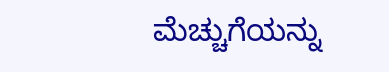ಮೆಚ್ಚುಗೆಯನ್ನು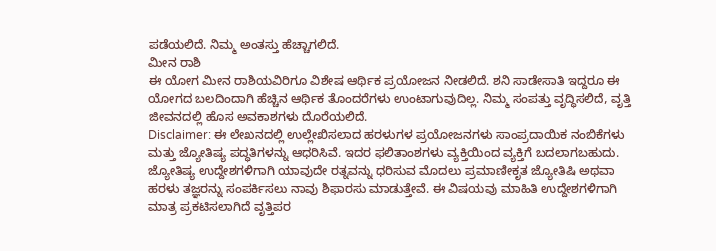ಪಡೆಯಲಿದೆ. ನಿಮ್ಮ ಅಂತಸ್ತು ಹೆಚ್ಚಾಗಲಿದೆ.
ಮೀನ ರಾಶಿ
ಈ ಯೋಗ ಮೀನ ರಾಶಿಯವಿರಿಗೂ ವಿಶೇಷ ಆರ್ಥಿಕ ಪ್ರಯೋಜನ ನೀಡಲಿದೆ. ಶನಿ ಸಾಡೇಸಾತಿ ಇದ್ದರೂ ಈ ಯೋಗದ ಬಲದಿಂದಾಗಿ ಹೆಚ್ಚಿನ ಆರ್ಥಿಕ ತೊಂದರೆಗಳು ಉಂಟಾಗುವುದಿಲ್ಲ. ನಿಮ್ಮ ಸಂಪತ್ತು ವೃದ್ಧಿಸಲಿದೆ, ವೃತ್ತಿ ಜೀವನದಲ್ಲಿ ಹೊಸ ಅವಕಾಶಗಳು ದೊರೆಯಲಿದೆ.
Disclaimer: ಈ ಲೇಖನದಲ್ಲಿ ಉಲ್ಲೇಖಿಸಲಾದ ಹರಳುಗಳ ಪ್ರಯೋಜನಗಳು ಸಾಂಪ್ರದಾಯಿಕ ನಂಬಿಕೆಗಳು ಮತ್ತು ಜ್ಯೋತಿಷ್ಯ ಪದ್ಧತಿಗಳನ್ನು ಆಧರಿಸಿವೆ. ಇದರ ಫಲಿತಾಂಶಗಳು ವ್ಯಕ್ತಿಯಿಂದ ವ್ಯಕ್ತಿಗೆ ಬದಲಾಗಬಹುದು. ಜ್ಯೋತಿಷ್ಯ ಉದ್ದೇಶಗಳಿಗಾಗಿ ಯಾವುದೇ ರತ್ನವನ್ನು ಧರಿಸುವ ಮೊದಲು ಪ್ರಮಾಣೀಕೃತ ಜ್ಯೋತಿಷಿ ಅಥವಾ ಹರಳು ತಜ್ಞರನ್ನು ಸಂಪರ್ಕಿಸಲು ನಾವು ಶಿಫಾರಸು ಮಾಡುತ್ತೇವೆ. ಈ ವಿಷಯವು ಮಾಹಿತಿ ಉದ್ದೇಶಗಳಿಗಾಗಿ ಮಾತ್ರ ಪ್ರಕಟಿಸಲಾಗಿದೆ ವೃತ್ತಿಪರ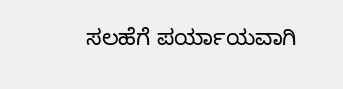ಸಲಹೆಗೆ ಪರ್ಯಾಯವಾಗಿ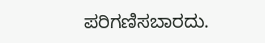ಪರಿಗಣಿಸಬಾರದು.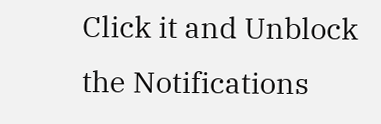Click it and Unblock the Notifications